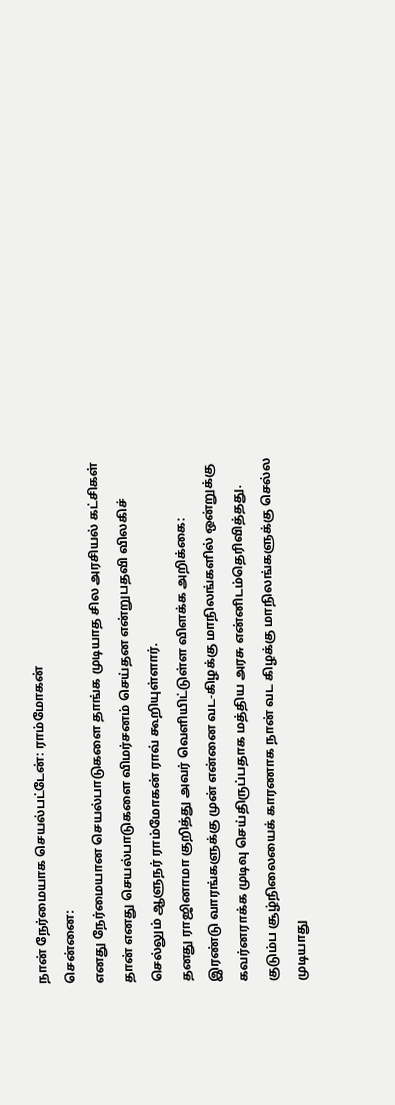நான் நேர்மையாக செயல்பட்டேன்: ராம்மோகன்
சென்னை:
எனது நேர்மையான செயல்பாடுகளை தாங்க முடியாத சில அரசியல் கட்சிகள் தான் எனது செயல்பாடுகளை விமர்சனம் செய்தன என்றுபதவி விலகிச் செல்லும் ஆளுநர் ராம்மோகன் ராவ் கூறியுள்ளார்.
தனது ராஜினாமா குறித்து அவர் வெளியிட்டுள்ள விளக்க அறிக்கை:
இரண்டு வாரங்களுக்கு முன் என்னை வட-கிழக்கு மாநிலங்களில் ஒன்றுக்கு கவர்னராக்க முடிவு செய்திருப்பதாக மத்திய அரசு என்னிடம்தெரிவித்தது. குடும்ப சூழ்நிலையைக் காரணாக நான் வட கிழக்கு மாநிலங்களுக்கு செல்ல முடியாது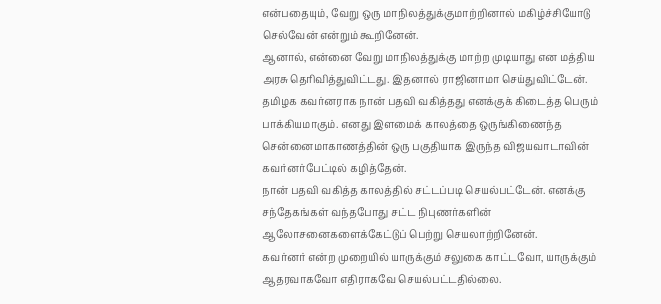என்பதையும், வேறு ஒரு மாநிலத்துக்குமாற்றினால் மகிழ்ச்சியோடு செல்வேன் என்றும் கூறினேன்.
ஆனால், என்னை வேறு மாநிலத்துக்கு மாற்ற முடியாது என மத்திய அரசு தெரிவித்துவிட்டது. இதனால் ராஜினாமா செய்துவிட்டேன்.
தமிழக கவர்னராக நான் பதவி வகித்தது எனக்குக் கிடைத்த பெரும் பாக்கியமாகும். எனது இளமைக் காலத்தை ஒருங்கிணைந்த சென்னைமாகாணத்தின் ஒரு பகுதியாக இருந்த விஜயவாடாவின் கவர்னர்பேட்டில் கழித்தேன்.
நான் பதவி வகித்த காலத்தில் சட்டப்படி செயல்பட்டேன். எனக்கு சந்தேகங்கள் வந்தபோது சட்ட நிபுணர்களின் ஆலோசனைகளைக்கேட்டுப் பெற்று செயலாற்றினேன்.
கவர்னர் என்ற முறையில் யாருக்கும் சலுகை காட்டவோ, யாருக்கும் ஆதரவாகவோ எதிராகவே செயல்பட்டதில்லை.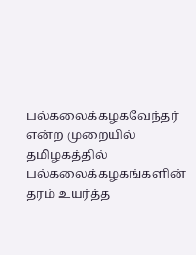பல்கலைக்கழகவேந்தர் என்ற முறையில் தமிழகத்தில் பல்கலைக்கழகங்களின் தரம் உயர்த்த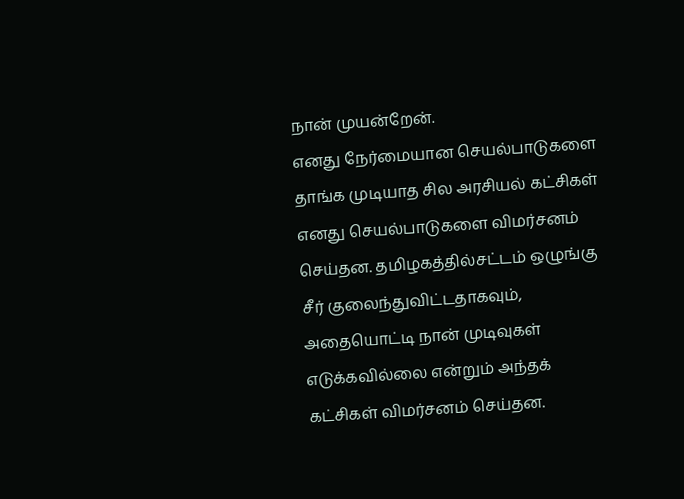நான் முயன்றேன்.
எனது நேர்மையான செயல்பாடுகளை தாங்க முடியாத சில அரசியல் கட்சிகள் எனது செயல்பாடுகளை விமர்சனம் செய்தன. தமிழகத்தில்சட்டம் ஒழுங்கு சீர் குலைந்துவிட்டதாகவும், அதையொட்டி நான் முடிவுகள் எடுக்கவில்லை என்றும் அந்தக் கட்சிகள் விமர்சனம் செய்தன.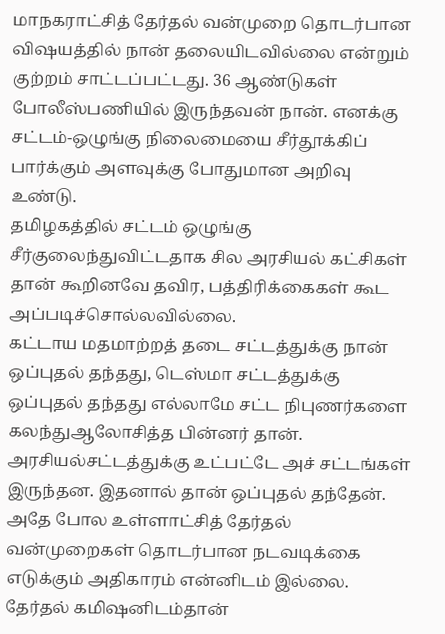மாநகராட்சித் தேர்தல் வன்முறை தொடர்பான விஷயத்தில் நான் தலையிடவில்லை என்றும் குற்றம் சாட்டப்பட்டது. 36 ஆண்டுகள் போலீஸ்பணியில் இருந்தவன் நான். எனக்கு சட்டம்-ஒழுங்கு நிலைமையை சீர்தூக்கிப் பார்க்கும் அளவுக்கு போதுமான அறிவு உண்டு.
தமிழகத்தில் சட்டம் ஒழுங்கு சீர்குலைந்துவிட்டதாக சில அரசியல் கட்சிகள் தான் கூறினவே தவிர, பத்திரிக்கைகள் கூட அப்படிச்சொல்லவில்லை.
கட்டாய மதமாற்றத் தடை சட்டத்துக்கு நான் ஒப்புதல் தந்தது, டெஸ்மா சட்டத்துக்கு ஒப்புதல் தந்தது எல்லாமே சட்ட நிபுணர்களை கலந்துஆலோசித்த பின்னர் தான். அரசியல்சட்டத்துக்கு உட்பட்டே அச் சட்டங்கள் இருந்தன. இதனால் தான் ஒப்புதல் தந்தேன்.
அதே போல உள்ளாட்சித் தேர்தல் வன்முறைகள் தொடர்பான நடவடிக்கை எடுக்கும் அதிகாரம் என்னிடம் இல்லை. தேர்தல் கமிஷனிடம்தான்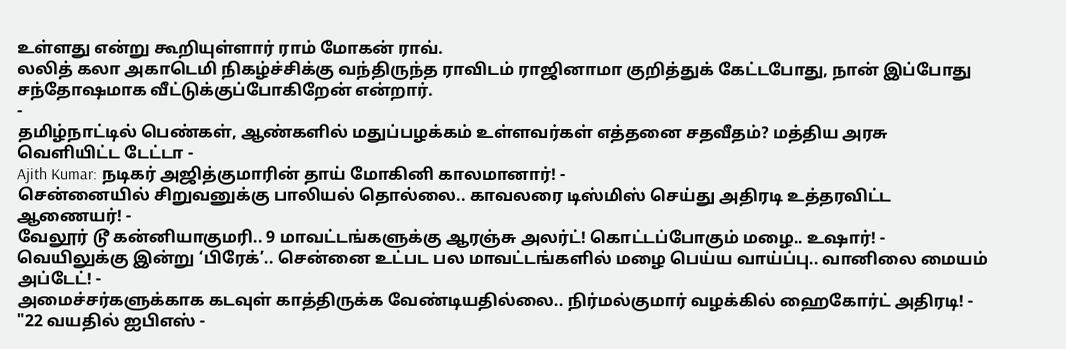உள்ளது என்று கூறியுள்ளார் ராம் மோகன் ராவ்.
லலித் கலா அகாடெமி நிகழ்ச்சிக்கு வந்திருந்த ராவிடம் ராஜினாமா குறித்துக் கேட்டபோது, நான் இப்போது சந்தோஷமாக வீட்டுக்குப்போகிறேன் என்றார்.
-
தமிழ்நாட்டில் பெண்கள், ஆண்களில் மதுப்பழக்கம் உள்ளவர்கள் எத்தனை சதவீதம்? மத்திய அரசு வெளியிட்ட டேட்டா -
Ajith Kumar: நடிகர் அஜித்குமாரின் தாய் மோகினி காலமானார்! -
சென்னையில் சிறுவனுக்கு பாலியல் தொல்லை.. காவலரை டிஸ்மிஸ் செய்து அதிரடி உத்தரவிட்ட ஆணையர்! -
வேலூர் டூ கன்னியாகுமரி.. 9 மாவட்டங்களுக்கு ஆரஞ்சு அலர்ட்! கொட்டப்போகும் மழை.. உஷார்! -
வெயிலுக்கு இன்று ‘பிரேக்’.. சென்னை உட்பட பல மாவட்டங்களில் மழை பெய்ய வாய்ப்பு.. வானிலை மையம் அப்டேட்! -
அமைச்சர்களுக்காக கடவுள் காத்திருக்க வேண்டியதில்லை.. நிர்மல்குமார் வழக்கில் ஹைகோர்ட் அதிரடி! -
"22 வயதில் ஐபிஎஸ் -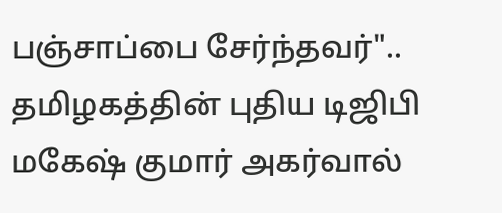பஞ்சாப்பை சேர்ந்தவர்".. தமிழகத்தின் புதிய டிஜிபி மகேஷ் குமார் அகர்வால்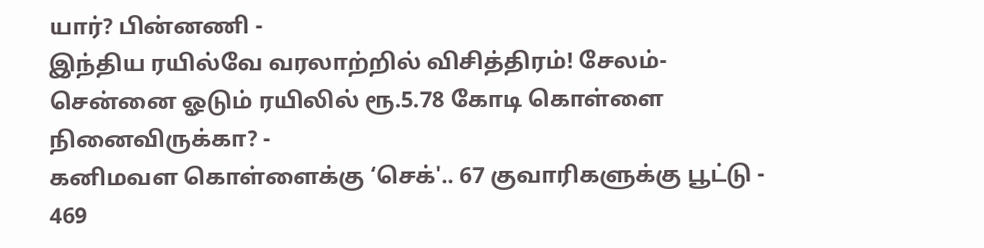யார்? பின்னணி -
இந்திய ரயில்வே வரலாற்றில் விசித்திரம்! சேலம்- சென்னை ஓடும் ரயிலில் ரூ.5.78 கோடி கொள்ளை நினைவிருக்கா? -
கனிமவள கொள்ளைக்கு ‘செக்'.. 67 குவாரிகளுக்கு பூட்டு - 469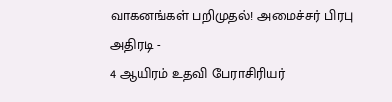வாகனங்கள் பறிமுதல்! அமைச்சர் பிரபு அதிரடி -
4 ஆயிரம் உதவி பேராசிரியர்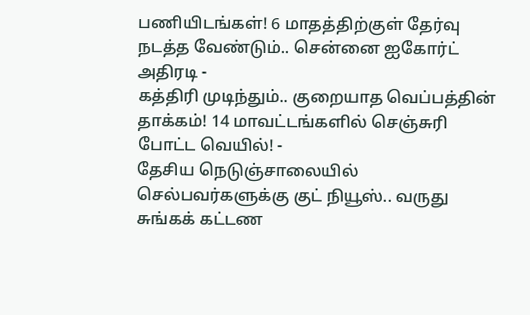பணியிடங்கள்! 6 மாதத்திற்குள் தேர்வு நடத்த வேண்டும்.. சென்னை ஐகோர்ட் அதிரடி -
கத்திரி முடிந்தும்.. குறையாத வெப்பத்தின் தாக்கம்! 14 மாவட்டங்களில் செஞ்சுரி போட்ட வெயில்! -
தேசிய நெடுஞ்சாலையில் செல்பவர்களுக்கு குட் நியூஸ்.. வருது சுங்கக் கட்டண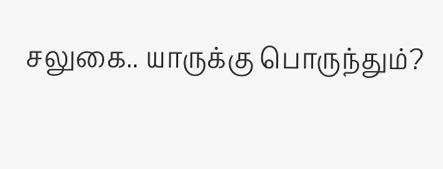சலுகை.. யாருக்கு பொருந்தும்?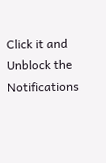Click it and Unblock the Notifications